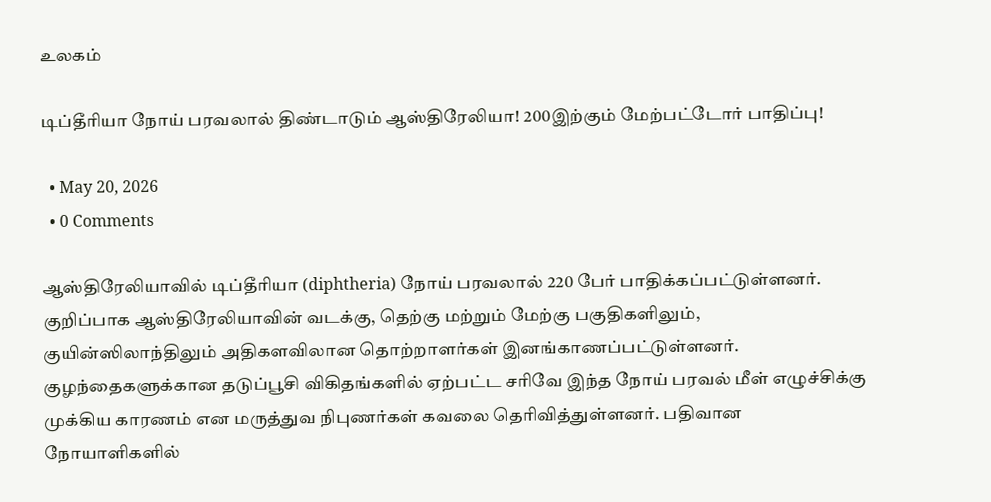உலகம்

டிப்தீரியா நோய் பரவலால் திண்டாடும் ஆஸ்திரேலியா! 200இற்கும் மேற்பட்டோர் பாதிப்பு!

  • May 20, 2026
  • 0 Comments

ஆஸ்திரேலியாவில் டிப்தீரியா (diphtheria) நோய் பரவலால் 220 பேர் பாதிக்கப்பட்டுள்ளனர். குறிப்பாக ஆஸ்திரேலியாவின் வடக்கு, தெற்கு மற்றும் மேற்கு பகுதிகளிலும், குயின்ஸிலாந்திலும் அதிகளவிலான தொற்றாளர்கள் இனங்காணப்பட்டுள்ளனர். குழந்தைகளுக்கான தடுப்பூசி விகிதங்களில் ஏற்பட்ட சரிவே இந்த நோய் பரவல் மீள் எழுச்சிக்கு முக்கிய காரணம் என மருத்துவ நிபுணர்கள் கவலை தெரிவித்துள்ளனர். பதிவான நோயாளிகளில்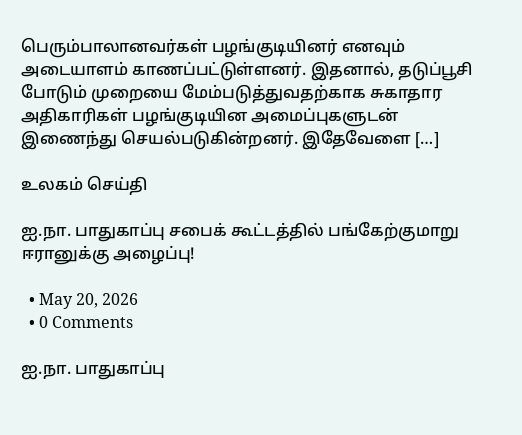பெரும்பாலானவர்கள் பழங்குடியினர் எனவும் அடையாளம் காணப்பட்டுள்ளனர். இதனால், தடுப்பூசி போடும் முறையை மேம்படுத்துவதற்காக சுகாதார அதிகாரிகள் பழங்குடியின அமைப்புகளுடன் இணைந்து செயல்படுகின்றனர். இதேவேளை […]

உலகம் செய்தி

ஐ.நா. பாதுகாப்பு சபைக் கூட்டத்தில் பங்கேற்குமாறு ஈரானுக்கு அழைப்பு!

  • May 20, 2026
  • 0 Comments

ஐ.நா. பாதுகாப்பு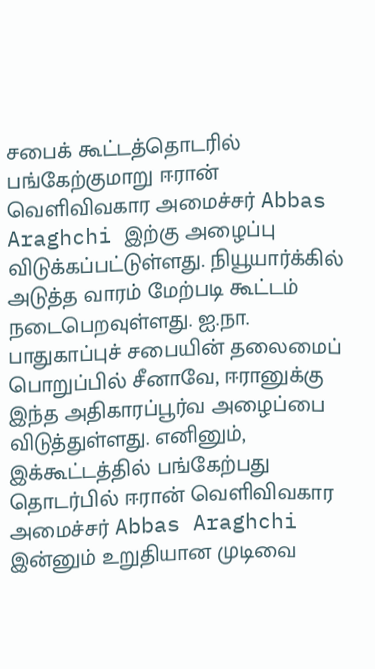சபைக் கூட்டத்தொடரில் பங்கேற்குமாறு ஈரான் வெளிவிவகார அமைச்சர் Abbas Araghchi இற்கு அழைப்பு விடுக்கப்பட்டுள்ளது. நியூயார்க்கில் அடுத்த வாரம் மேற்படி கூட்டம் நடைபெறவுள்ளது. ஐ.நா. பாதுகாப்புச் சபையின் தலைமைப் பொறுப்பில் சீனாவே, ஈரானுக்கு இந்த அதிகாரப்பூர்வ அழைப்பை விடுத்துள்ளது. எனினும், இக்கூட்டத்தில் பங்கேற்பது தொடர்பில் ஈரான் வெளிவிவகார அமைச்சர் Abbas Araghchi இன்னும் உறுதியான முடிவை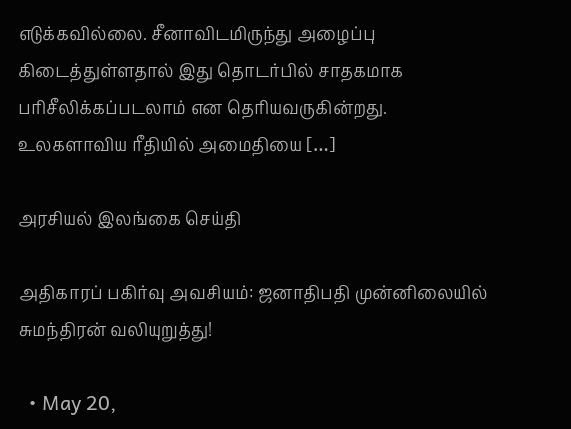எடுக்கவில்லை. சீனாவிடமிருந்து அழைப்பு கிடைத்துள்ளதால் இது தொடர்பில் சாதகமாக பரிசீலிக்கப்படலாம் என தெரியவருகின்றது. உலகளாவிய ரீதியில் அமைதியை […]

அரசியல் இலங்கை செய்தி

அதிகாரப் பகிர்வு அவசியம்: ஜனாதிபதி முன்னிலையில் சுமந்திரன் வலியுறுத்து!

  • May 20,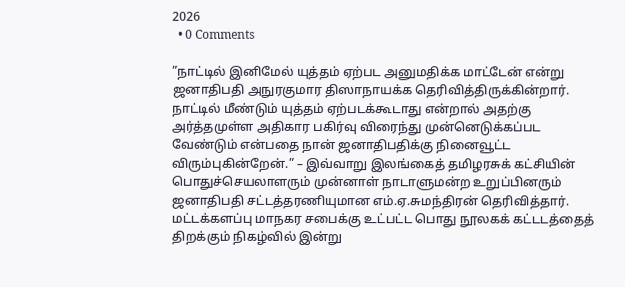2026
  • 0 Comments

”நாட்டில் இனிமேல் யுத்தம் ஏற்பட அனுமதிக்க மாட்டேன் என்று ஜனாதிபதி அநுரகுமார திஸாநாயக்க தெரிவித்திருக்கின்றார். நாட்டில் மீண்டும் யுத்தம் ஏற்படக்கூடாது என்றால் அதற்கு அர்த்தமுள்ள அதிகார பகிர்வு விரைந்து முன்னெடுக்கப்பட வேண்டும் என்பதை நான் ஜனாதிபதிக்கு நினைவூட்ட விரும்புகின்றேன்.” – இவ்வாறு இலங்கைத் தமிழரசுக் கட்சியின் பொதுச்செயலாளரும் முன்னாள் நாடாளுமன்ற உறுப்பினரும் ஜனாதிபதி சட்டத்தரணியுமான எம்.ஏ.சுமந்திரன் தெரிவித்தார். மட்டக்களப்பு மாநகர சபைக்கு உட்பட்ட பொது நூலகக் கட்டடத்தைத் திறக்கும் நிகழ்வில் இன்று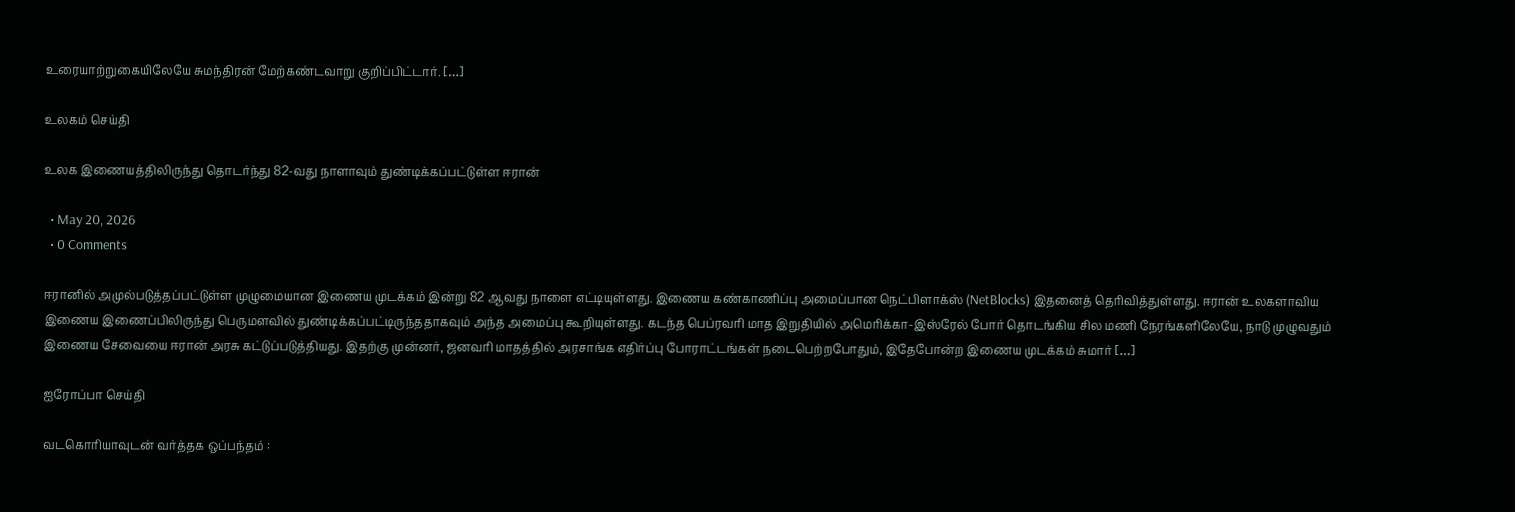உரையாற்றுகையிலேயே சுமந்திரன் மேற்கண்டவாறு குறிப்பிட்டார். […]

உலகம் செய்தி

உலக இணையத்திலிருந்து தொடர்ந்து 82-வது நாளாவும் துண்டிக்கப்பட்டுள்ள ஈரான்

  • May 20, 2026
  • 0 Comments

ஈரானில் அமுல்படுத்தப்பட்டுள்ள முழுமையான இணைய முடக்கம் இன்று 82 ஆவது நாளை எட்டியுள்ளது. இணைய கண்காணிப்பு அமைப்பான நெட்பிளாக்ஸ் (NetBlocks) இதனைத் தெரிவித்துள்ளது. ஈரான் உலகளாவிய இணைய இணைப்பிலிருந்து பெருமளவில் துண்டிக்கப்பட்டிருந்ததாகவும் அந்த அமைப்பு கூறியுள்ளது. கடந்த பெப்ரவரி மாத இறுதியில் அமெரிக்கா-இஸ்ரேல் போர் தொடங்கிய சில மணி நேரங்களிலேயே, நாடு முழுவதும் இணைய சேவையை ஈரான் அரசு கட்டுப்படுத்தியது. இதற்கு முன்னர், ஜனவரி மாதத்தில் அரசாங்க எதிர்ப்பு போராட்டங்கள் நடைபெற்றபோதும், இதேபோன்ற இணைய முடக்கம் சுமார் […]

ஐரோப்பா செய்தி

வடகொரியாவுடன் வர்த்தக ஒப்பந்தம் :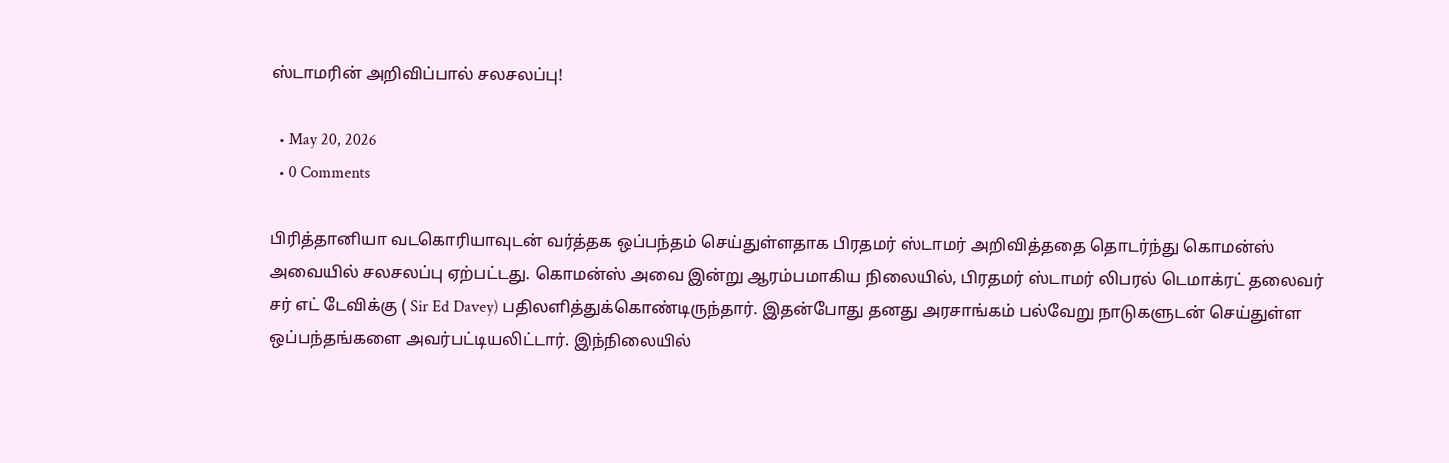ஸ்டாமரின் அறிவிப்பால் சலசலப்பு!

  • May 20, 2026
  • 0 Comments

பிரித்தானியா வடகொரியாவுடன் வர்த்தக ஒப்பந்தம் செய்துள்ளதாக பிரதமர் ஸ்டாமர் அறிவித்ததை தொடர்ந்து கொமன்ஸ் அவையில் சலசலப்பு ஏற்பட்டது. கொமன்ஸ் அவை இன்று ஆரம்பமாகிய நிலையில், பிரதமர் ஸ்டாமர் லிபரல் டெமாக்ரட் தலைவர் சர் எட் டேவிக்கு ( Sir Ed Davey) பதிலளித்துக்கொண்டிருந்தார். இதன்போது தனது அரசாங்கம் பல்வேறு நாடுகளுடன் செய்துள்ள ஒப்பந்தங்களை அவர்பட்டியலிட்டார். இந்நிலையில்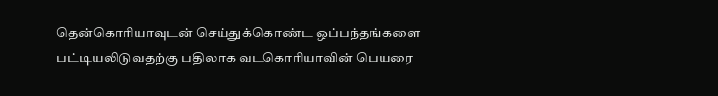தென்கொரியாவுடன் செய்துக்கொண்ட ஒப்பந்தங்களை பட்டியலிடுவதற்கு பதிலாக வடகொரியாவின் பெயரை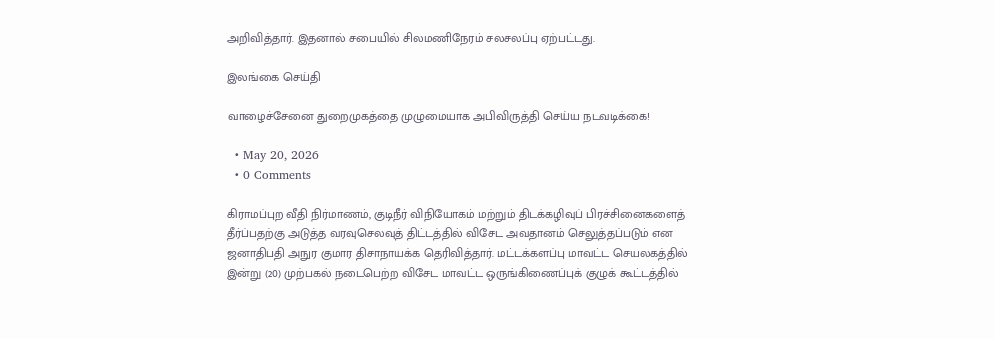அறிவித்தார். இதனால் சபையில் சிலமணிநேரம் சலசலப்பு ஏற்பட்டது.

இலங்கை செய்தி

வாழைச்சேனை துறைமுகத்தை முழுமையாக அபிவிருத்தி செய்ய நடவடிக்கை!

  • May 20, 2026
  • 0 Comments

கிராமப்புற வீதி நிர்மாணம், குடிநீர் விநியோகம் மற்றும் திடக்கழிவுப் பிரச்சினைகளைத் தீர்ப்பதற்கு அடுத்த வரவுசெலவுத் திட்டத்தில் விசேட அவதானம் செலுத்தப்படும் என ஜனாதிபதி அநுர குமார திசாநாயக்க தெரிவித்தார். மட்டக்களப்பு மாவட்ட செயலகத்தில் இன்று (20) முற்பகல் நடைபெற்ற விசேட மாவட்ட ஒருங்கிணைப்புக் குழுக் கூட்டத்தில்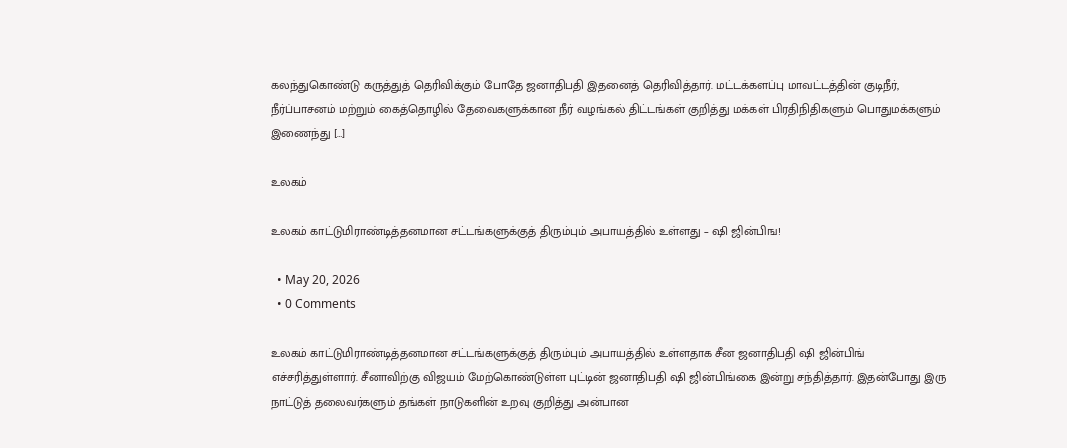கலந்துகொண்டு கருத்துத் தெரிவிக்கும் போதே ஜனாதிபதி இதனைத் தெரிவித்தார். மட்டக்களப்பு மாவட்டத்தின் குடிநீர், நீர்ப்பாசனம் மற்றும் கைத்தொழில் தேவைகளுக்கான நீர் வழங்கல் திட்டங்கள் குறித்து மக்கள் பிரதிநிதிகளும் பொதுமக்களும் இணைந்து […]

உலகம்

உலகம் காட்டுமிராண்டித்தனமான சட்டங்களுக்குத் திரும்பும் அபாயத்தில் உள்ளது – ஷி ஜின்பிங!

  • May 20, 2026
  • 0 Comments

உலகம் காட்டுமிராண்டித்தனமான சட்டங்களுக்குத் திரும்பும் அபாயத்தில் உள்ளதாக சீன ஜனாதிபதி ஷி ஜின்பிங் எச்சரித்துள்ளார். சீனாவிற்கு விஜயம் மேற்கொண்டுள்ள புட்டின் ஜனாதிபதி ஷி ஜின்பிங்கை இன்று சந்தித்தார். இதன்போது இரு நாட்டுத் தலைவர்களும் தங்கள் நாடுகளின் உறவு குறித்து அன்பான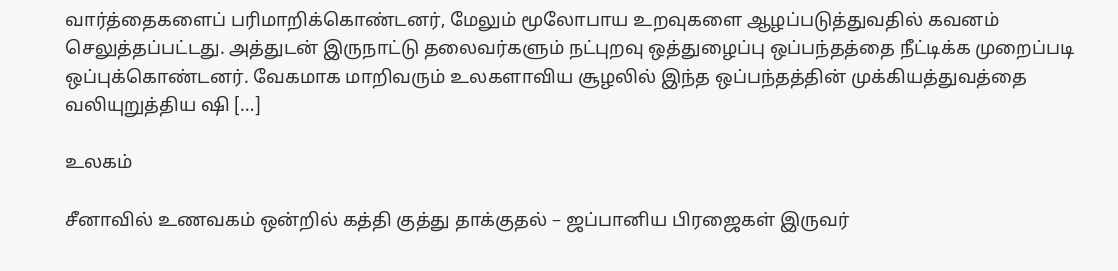வார்த்தைகளைப் பரிமாறிக்கொண்டனர், மேலும் மூலோபாய உறவுகளை ஆழப்படுத்துவதில் கவனம் செலுத்தப்பட்டது. அத்துடன் இருநாட்டு தலைவர்களும் நட்புறவு ஒத்துழைப்பு ஒப்பந்தத்தை நீட்டிக்க முறைப்படி ஒப்புக்கொண்டனர். வேகமாக மாறிவரும் உலகளாவிய சூழலில் இந்த ஒப்பந்தத்தின் முக்கியத்துவத்தை வலியுறுத்திய ஷி […]

உலகம்

சீனாவில் உணவகம் ஒன்றில் கத்தி குத்து தாக்குதல் – ஜப்பானிய பிரஜைகள் இருவர்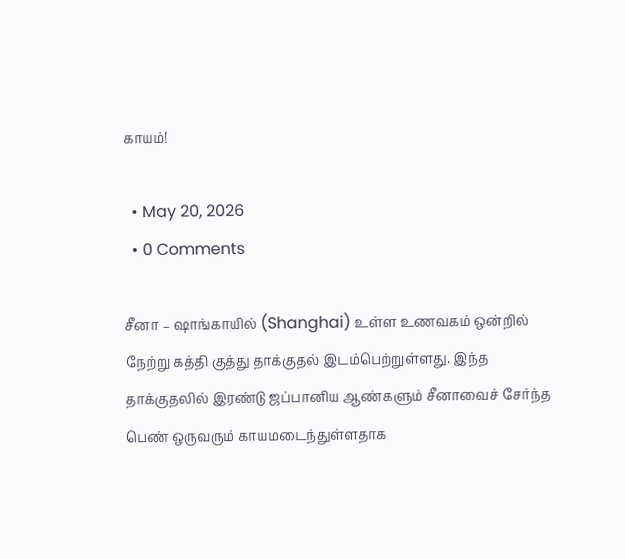காயம்!

  • May 20, 2026
  • 0 Comments

சீனா – ஷாங்காயில் (Shanghai) உள்ள உணவகம் ஒன்றில் நேற்று கத்தி குத்து தாக்குதல் இடம்பெற்றுள்ளது. இந்த  தாக்குதலில் இரண்டு ஜப்பானிய ஆண்களும் சீனாவைச் சேர்ந்த பெண் ஒருவரும் காயமடைந்துள்ளதாக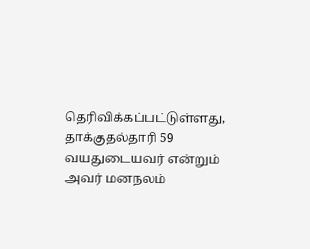தெரிவிக்கப்பட்டுள்ளது, தாக்குதல்தாரி 59 வயதுடையவர் என்றும் அவர் மனநலம்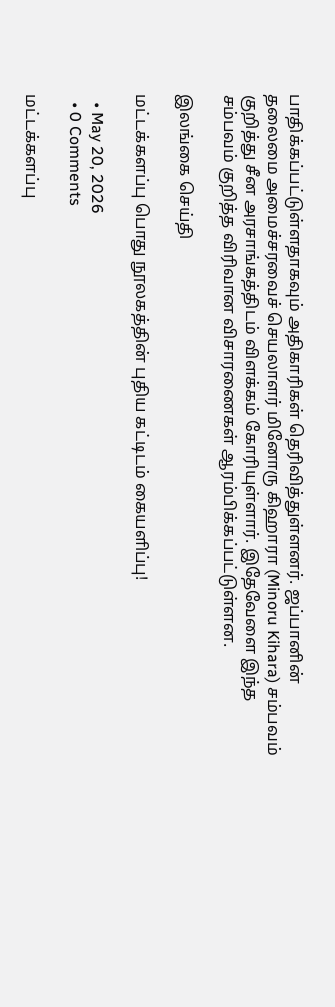பாதிக்கப்பட்டுள்ளதாகவும் அதிகாரிகள் தெரிவித்துள்ளனர். ஜப்பானின் தலைமை அமைச்சரவைச் செயலாளர் மினோரு கிஹாரா (Minoru Kihara) சம்பவம் குறித்து சீன அரசாங்கத்திடம் விளக்கம் கோரியுள்ளார். இதேவேளை இந்த சம்பவம் குறித்த விரிவான விசாரணைகள் ஆரம்பிக்கப்பட்டுள்ளன.

இலங்கை செய்தி

மட்டக்களப்பு பொது நூலகத்தின் புதிய கட்டிடம் கையளிப்பு!

  • May 20, 2026
  • 0 Comments

மட்டக்களப்பு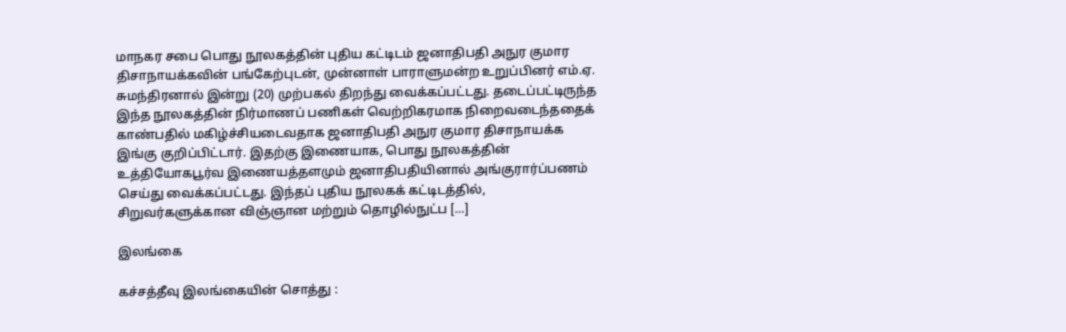மாநகர சபை பொது நூலகத்தின் புதிய கட்டிடம் ஜனாதிபதி அநுர குமார திசாநாயக்கவின் பங்கேற்புடன், முன்னாள் பாராளுமன்ற உறுப்பினர் எம்.ஏ. சுமந்திரனால் இன்று (20) முற்பகல் திறந்து வைக்கப்பட்டது. தடைப்பட்டிருந்த இந்த நூலகத்தின் நிர்மாணப் பணிகள் வெற்றிகரமாக நிறைவடைந்ததைக் காண்பதில் மகிழ்ச்சியடைவதாக ஜனாதிபதி அநுர குமார திசாநாயக்க இங்கு குறிப்பிட்டார். இதற்கு இணையாக, பொது நூலகத்தின் உத்தியோகபூர்வ இணையத்தளமும் ஜனாதிபதியினால் அங்குரார்ப்பணம் செய்து வைக்கப்பட்டது. இந்தப் புதிய நூலகக் கட்டிடத்தில், சிறுவர்களுக்கான விஞ்ஞான மற்றும் தொழில்நுட்ப […]

இலங்கை

கச்சத்தீவு இலங்கையின் சொத்து :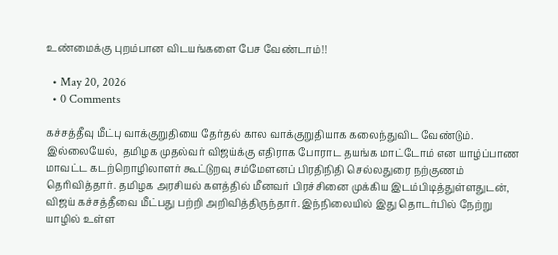உண்மைக்கு புறம்பான விடயங்களை பேச வேண்டாம்!!

  • May 20, 2026
  • 0 Comments

கச்சத்தீவு மீட்பு வாக்குறுதியை தேர்தல் கால வாக்குறுதியாக கலைந்துவிட வேண்டும். இல்லையேல்,  தமிழக முதல்வர் விஜய்க்கு எதிராக போராட தயங்க மாட்டோம் என யாழ்ப்பாண மாவட்ட கடற்றொழிலாளர் கூட்டுறவு சம்மேளனப் பிரதிநிதி செல்லதுரை நற்குணம் தெரிவித்தார். தமிழக அரசியல் களத்தில் மீனவர் பிரச்சினை முக்கிய இடம்பிடித்துள்ளதுடன், விஜய் கச்சத்தீவை மீட்பது பற்றி அறிவித்திருந்தார். இந்நிலையில் இது தொடர்பில் நேற்று  யாழில் உள்ள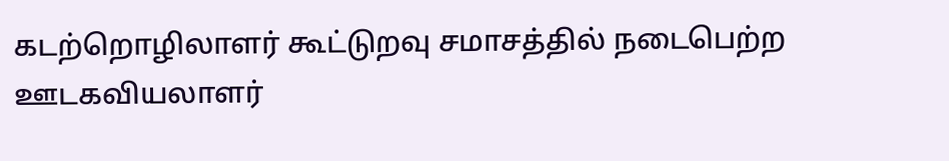கடற்றொழிலாளர் கூட்டுறவு சமாசத்தில் நடைபெற்ற ஊடகவியலாளர்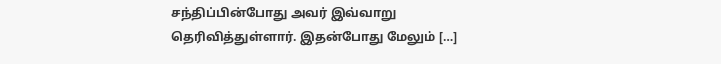சந்திப்பின்போது அவர் இவ்வாறு தெரிவித்துள்ளார். இதன்போது மேலும் […]